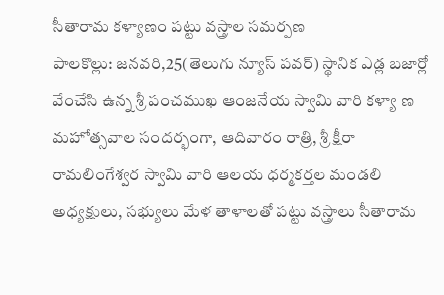సీతారామ కళ్యాణం పట్టు వస్త్రాల సమర్పణ
పాలకొల్లు: జనవరి,25(తెలుగు న్యూస్ పవర్) స్థానిక ఎడ్ల బజార్లో వేంచేసి ఉన్న శ్రీ పంచముఖ ఆంజనేయ స్వామి వారి కళ్యా ణ మహోత్సవాల సందర్భంగా, ఆదివారం రాత్రి, శ్రీ క్షీరా రామలింగేశ్వర స్వామి వారి ఆలయ ధర్మకర్తల మండలి అధ్యక్షులు, సభ్యులు మేళ తాళాలతో పట్టు వస్త్రాలు సీతారామ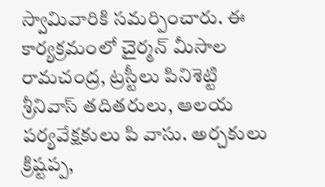స్వామివారికి సమర్పించారు. ఈ కార్యక్రమంలో చైర్మన్ మీసాల రామచంద్ర, ట్రస్టీలు పినిశెట్టి శ్రీనివాస్ తదితరులు, ఆలయ పర్యవేక్షకులు పి వాసు. అర్చకులు క్రిష్టప్ప,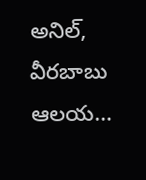అనిల్, వీరబాబు ఆలయ…